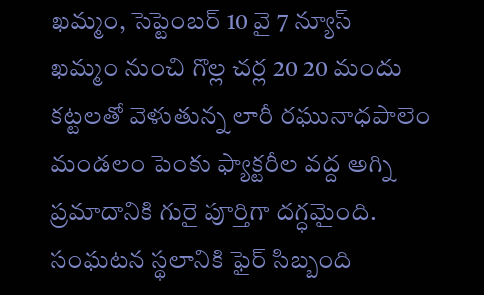ఖమ్మం, సెప్టెంబర్ 10 వై 7 న్యూస్
ఖమ్మం నుంచి గొల్ల చర్ల 20 20 మందు కట్టలతో వెళుతున్న లారీ రఘునాధపాలెం మండలం పెంకు ఫ్యాక్టరీల వద్ద అగ్ని ప్రమాదానికి గురై పూర్తిగా దగ్ధమైంది. సంఘటన స్థలానికి ఫైర్ సిబ్బంది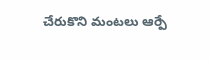చేరుకొని మంటలు ఆర్పే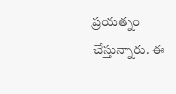ప్రయత్నం చేస్తున్నారు. ఈ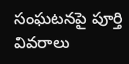సంఘటనపై పూర్తి వివరాలు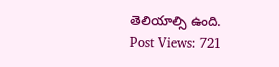తెలియాల్సి ఉంది.
Post Views: 721